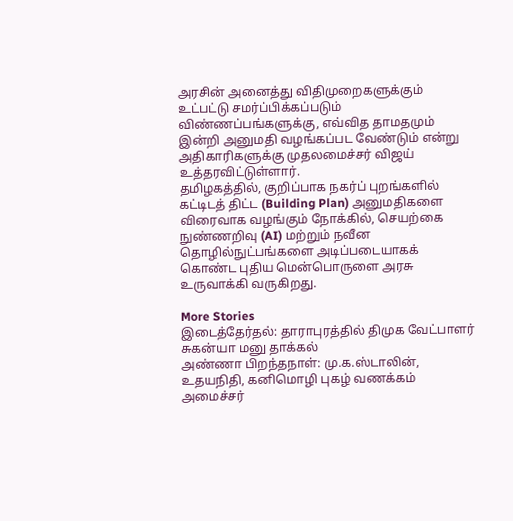அரசின் அனைத்து விதிமுறைகளுக்கும் உட்பட்டு சமர்ப்பிக்கப்படும் விண்ணப்பங்களுக்கு, எவ்வித தாமதமும் இன்றி அனுமதி வழங்கப்பட வேண்டும் என்று அதிகாரிகளுக்கு முதலமைச்சர் விஜய் உத்தரவிட்டுள்ளார்.
தமிழகத்தில், குறிப்பாக நகர்ப் புறங்களில் கட்டிடத் திட்ட (Building Plan) அனுமதிகளை விரைவாக வழங்கும் நோக்கில், செயற்கை நுண்ணறிவு (AI) மற்றும் நவீன தொழில்நுட்பங்களை அடிப்படையாகக் கொண்ட புதிய மென்பொருளை அரசு உருவாக்கி வருகிறது.

More Stories
இடைத்தேர்தல்: தாராபுரத்தில் திமுக வேட்பாளர் சுகன்யா மனு தாக்கல்
அண்ணா பிறந்தநாள்: மு.க.ஸ்டாலின், உதயநிதி, கனிமொழி புகழ் வணக்கம்
அமைச்சர்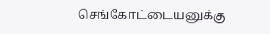செங்கோட்டையனுக்கு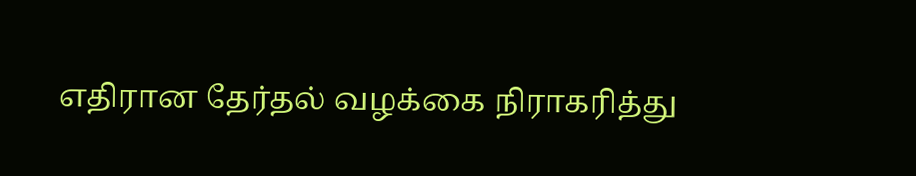எதிரான தேர்தல் வழக்கை நிராகரித்து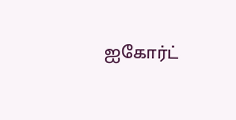ஐகோர்ட்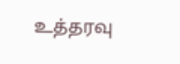உத்தரவு